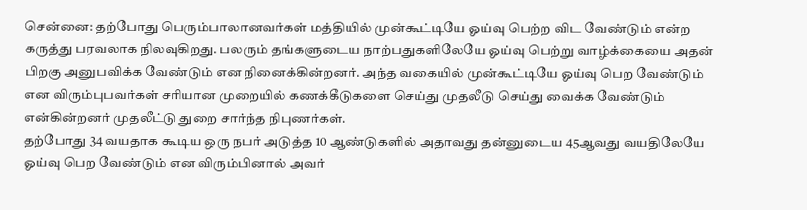சென்னை: தற்போது பெரும்பாலானவர்கள் மத்தியில் முன்கூட்டியே ஓய்வு பெற்ற விட வேண்டும் என்ற கருத்து பரவலாக நிலவுகிறது. பலரும் தங்களுடைய நாற்பதுகளிலேயே ஓய்வு பெற்று வாழ்க்கையை அதன் பிறகு அனுபவிக்க வேண்டும் என நினைக்கின்றனர். அந்த வகையில் முன்கூட்டியே ஓய்வு பெற வேண்டும் என விரும்புபவர்கள் சரியான முறையில் கணக்கீடுகளை செய்து முதலீடு செய்து வைக்க வேண்டும் என்கின்றனர் முதலீட்டு துறை சார்ந்த நிபுணர்கள்.
தற்போது 34 வயதாக கூடிய ஒரு நபர் அடுத்த 10 ஆண்டுகளில் அதாவது தன்னுடைய 45ஆவது வயதிலேயே ஓய்வு பெற வேண்டும் என விரும்பினால் அவர்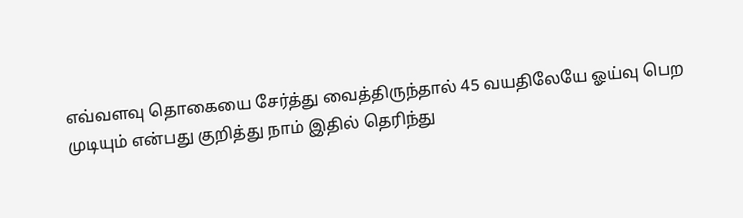எவ்வளவு தொகையை சேர்த்து வைத்திருந்தால் 45 வயதிலேயே ஓய்வு பெற முடியும் என்பது குறித்து நாம் இதில் தெரிந்து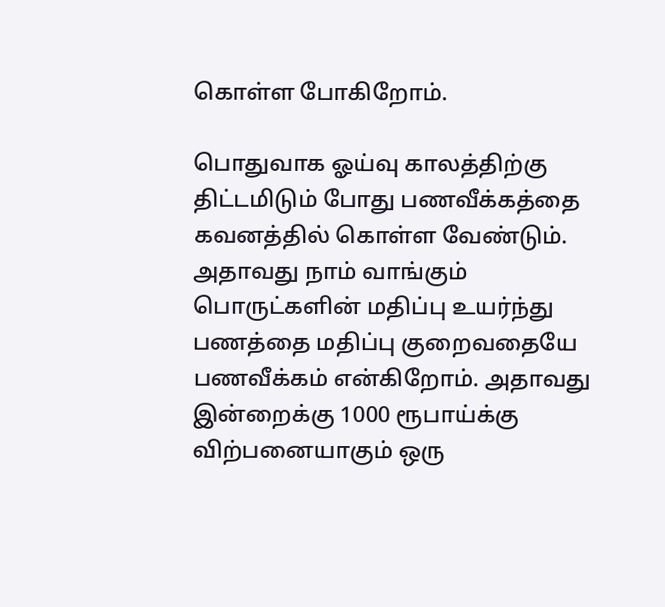கொள்ள போகிறோம்.

பொதுவாக ஓய்வு காலத்திற்கு திட்டமிடும் போது பணவீக்கத்தை கவனத்தில் கொள்ள வேண்டும். அதாவது நாம் வாங்கும் பொருட்களின் மதிப்பு உயர்ந்து பணத்தை மதிப்பு குறைவதையே பணவீக்கம் என்கிறோம். அதாவது இன்றைக்கு 1000 ரூபாய்க்கு விற்பனையாகும் ஒரு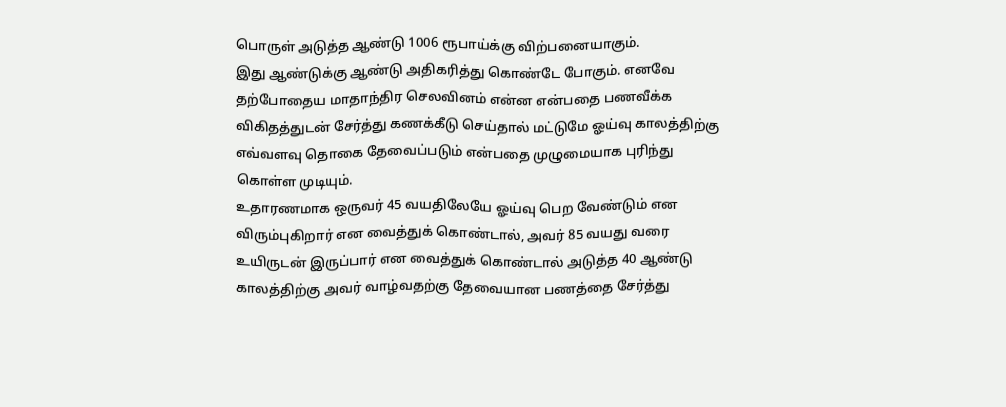பொருள் அடுத்த ஆண்டு 1006 ரூபாய்க்கு விற்பனையாகும்.
இது ஆண்டுக்கு ஆண்டு அதிகரித்து கொண்டே போகும். எனவே தற்போதைய மாதாந்திர செலவினம் என்ன என்பதை பணவீக்க விகிதத்துடன் சேர்த்து கணக்கீடு செய்தால் மட்டுமே ஓய்வு காலத்திற்கு எவ்வளவு தொகை தேவைப்படும் என்பதை முழுமையாக புரிந்து கொள்ள முடியும்.
உதாரணமாக ஒருவர் 45 வயதிலேயே ஓய்வு பெற வேண்டும் என விரும்புகிறார் என வைத்துக் கொண்டால், அவர் 85 வயது வரை உயிருடன் இருப்பார் என வைத்துக் கொண்டால் அடுத்த 40 ஆண்டு காலத்திற்கு அவர் வாழ்வதற்கு தேவையான பணத்தை சேர்த்து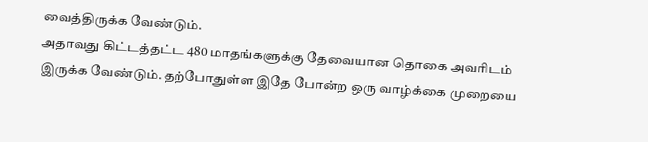வைத்திருக்க வேண்டும்.
அதாவது கிட்டத்தட்ட 480 மாதங்களுக்கு தேவையான தொகை அவரிடம் இருக்க வேண்டும். தற்போதுள்ள இதே போன்ற ஒரு வாழ்க்கை முறையை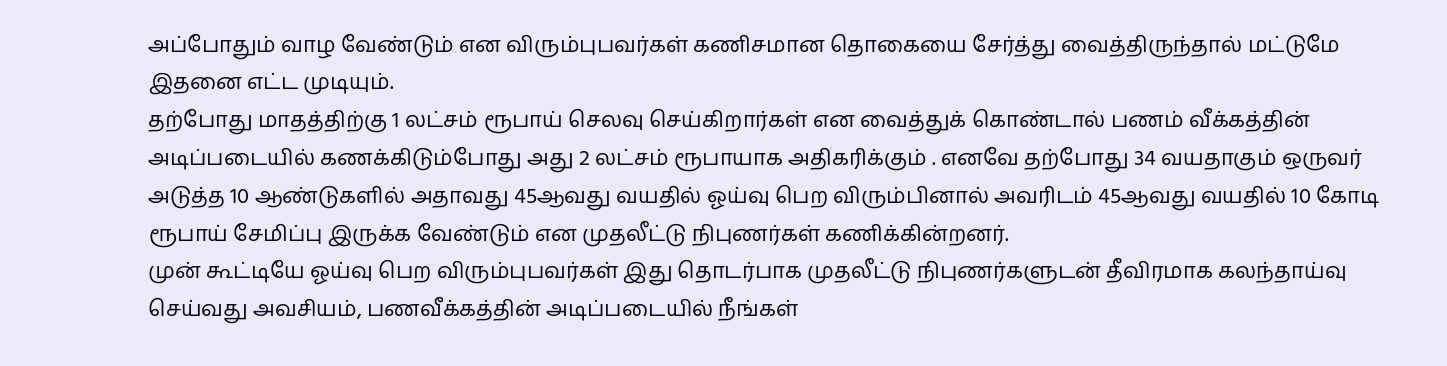அப்போதும் வாழ வேண்டும் என விரும்புபவர்கள் கணிசமான தொகையை சேர்த்து வைத்திருந்தால் மட்டுமே இதனை எட்ட முடியும்.
தற்போது மாதத்திற்கு 1 லட்சம் ரூபாய் செலவு செய்கிறார்கள் என வைத்துக் கொண்டால் பணம் வீக்கத்தின் அடிப்படையில் கணக்கிடும்போது அது 2 லட்சம் ரூபாயாக அதிகரிக்கும் . எனவே தற்போது 34 வயதாகும் ஒருவர் அடுத்த 10 ஆண்டுகளில் அதாவது 45ஆவது வயதில் ஓய்வு பெற விரும்பினால் அவரிடம் 45ஆவது வயதில் 10 கோடி ரூபாய் சேமிப்பு இருக்க வேண்டும் என முதலீட்டு நிபுணர்கள் கணிக்கின்றனர்.
முன் கூட்டியே ஓய்வு பெற விரும்புபவர்கள் இது தொடர்பாக முதலீட்டு நிபுணர்களுடன் தீவிரமாக கலந்தாய்வு செய்வது அவசியம், பணவீக்கத்தின் அடிப்படையில் நீங்கள்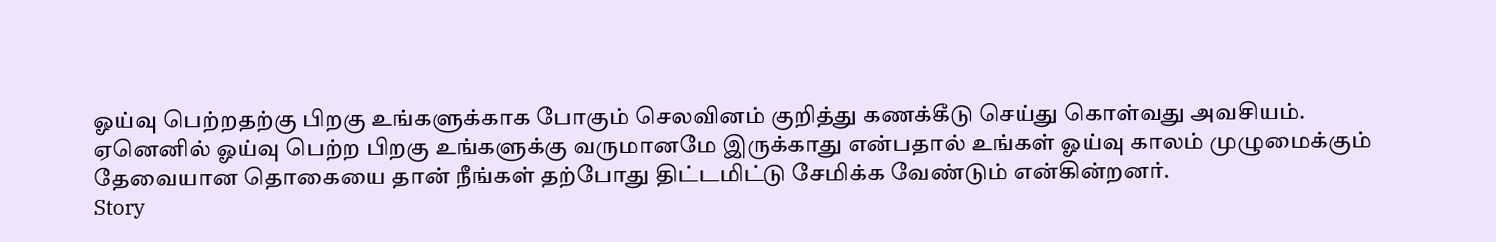ஓய்வு பெற்றதற்கு பிறகு உங்களுக்காக போகும் செலவினம் குறித்து கணக்கீடு செய்து கொள்வது அவசியம்.
ஏனெனில் ஓய்வு பெற்ற பிறகு உங்களுக்கு வருமானமே இருக்காது என்பதால் உங்கள் ஓய்வு காலம் முழுமைக்கும் தேவையான தொகையை தான் நீங்கள் தற்போது திட்டமிட்டு சேமிக்க வேண்டும் என்கின்றனர்.
Story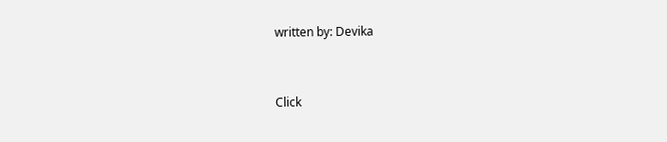written by: Devika


Click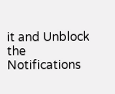it and Unblock the Notifications